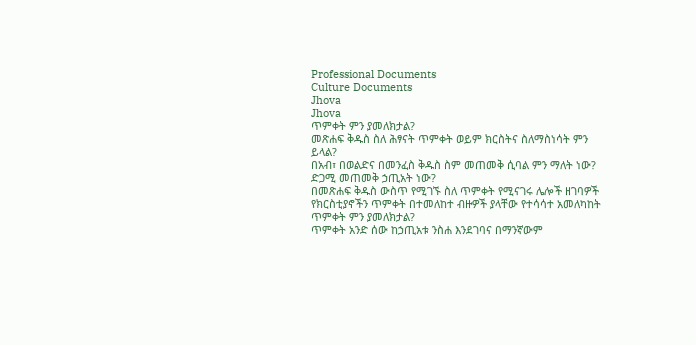Professional Documents
Culture Documents
Jhova
Jhova
ጥምቀት ምን ያመለክታል?
መጽሐፍ ቅዱስ ስለ ሕፃናት ጥምቀት ወይም ክርስትና ስለማስነሳት ምን
ይላል?
በአብ፣ በወልድና በመንፈስ ቅዱስ ስም መጠመቅ ሲባል ምን ማለት ነው?
ድጋሚ መጠመቅ ኃጢአት ነው?
በመጽሐፍ ቅዱስ ውስጥ የሚገኙ ስለ ጥምቀት የሚናገሩ ሌሎች ዘገባዎች
የክርስቲያኖችን ጥምቀት በተመለከተ ብዙዎች ያላቸው የተሳሳተ አመለካከት
ጥምቀት ምን ያመለክታል?
ጥምቀት አንድ ሰው ከኃጢአቱ ንስሐ እንደገባና በማንኛውም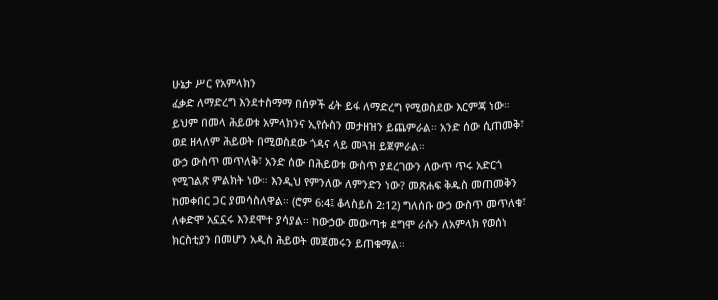ሁኔታ ሥር የአምላክን
ፈቃድ ለማድረግ እንደተስማማ በሰዎች ፊት ይፋ ለማድረግ የሚወስደው እርምጃ ነው።
ይህም በመላ ሕይወቱ አምላክንና ኢየሱስን መታዘዝን ይጨምራል። አንድ ሰው ሲጠመቅ፣
ወደ ዘላለም ሕይወት በሚወስደው ጎዳና ላይ መጓዝ ይጀምራል።
ውኃ ውስጥ መጥለቅ፣ አንድ ሰው በሕይወቱ ውስጥ ያደረገውን ለውጥ ጥሩ አድርጎ
የሚገልጽ ምልክት ነው። እንዲህ የምንለው ለምንድን ነው? መጽሐፍ ቅዱስ መጠመቅን
ከመቀበር ጋር ያመሳስለዋል። (ሮም 6:4፤ ቆላስይስ 2:12) ግለሰቡ ውኃ ውስጥ መጥለቁ፣
ለቀድሞ አኗኗሩ እንደሞተ ያሳያል። ከውኃው መውጣቱ ደግሞ ራሱን ለአምላክ የወሰነ
ክርስቲያን በመሆን አዲስ ሕይወት መጀመሩን ይጠቁማል።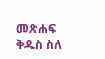መጽሐፍ ቅዱስ ስለ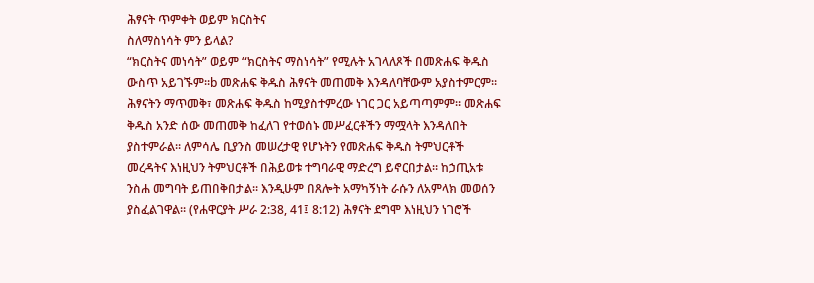ሕፃናት ጥምቀት ወይም ክርስትና
ስለማስነሳት ምን ይላል?
“ክርስትና መነሳት” ወይም “ክርስትና ማስነሳት” የሚሉት አገላለጾች በመጽሐፍ ቅዱስ
ውስጥ አይገኙም።b መጽሐፍ ቅዱስ ሕፃናት መጠመቅ እንዳለባቸውም አያስተምርም።
ሕፃናትን ማጥመቅ፣ መጽሐፍ ቅዱስ ከሚያስተምረው ነገር ጋር አይጣጣምም። መጽሐፍ
ቅዱስ አንድ ሰው መጠመቅ ከፈለገ የተወሰኑ መሥፈርቶችን ማሟላት እንዳለበት
ያስተምራል። ለምሳሌ ቢያንስ መሠረታዊ የሆኑትን የመጽሐፍ ቅዱስ ትምህርቶች
መረዳትና እነዚህን ትምህርቶች በሕይወቱ ተግባራዊ ማድረግ ይኖርበታል። ከኃጢአቱ
ንስሐ መግባት ይጠበቅበታል። እንዲሁም በጸሎት አማካኝነት ራሱን ለአምላክ መወሰን
ያስፈልገዋል። (የሐዋርያት ሥራ 2:38, 41፤ 8:12) ሕፃናት ደግሞ እነዚህን ነገሮች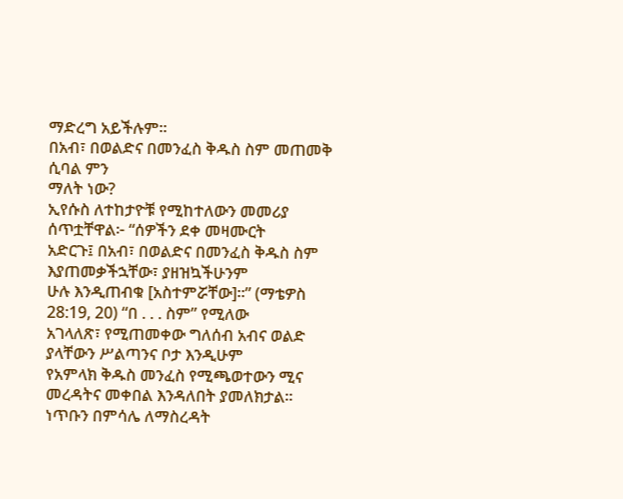ማድረግ አይችሉም።
በአብ፣ በወልድና በመንፈስ ቅዱስ ስም መጠመቅ ሲባል ምን
ማለት ነው?
ኢየሱስ ለተከታዮቹ የሚከተለውን መመሪያ ሰጥቷቸዋል፦ “ሰዎችን ደቀ መዛሙርት
አድርጉ፤ በአብ፣ በወልድና በመንፈስ ቅዱስ ስም እያጠመቃችኋቸው፣ ያዘዝኳችሁንም
ሁሉ እንዲጠብቁ [አስተምሯቸው]።” (ማቴዎስ 28:19, 20) “በ . . . ስም” የሚለው
አገላለጽ፣ የሚጠመቀው ግለሰብ አብና ወልድ ያላቸውን ሥልጣንና ቦታ እንዲሁም
የአምላክ ቅዱስ መንፈስ የሚጫወተውን ሚና መረዳትና መቀበል እንዳለበት ያመለክታል።
ነጥቡን በምሳሌ ለማስረዳት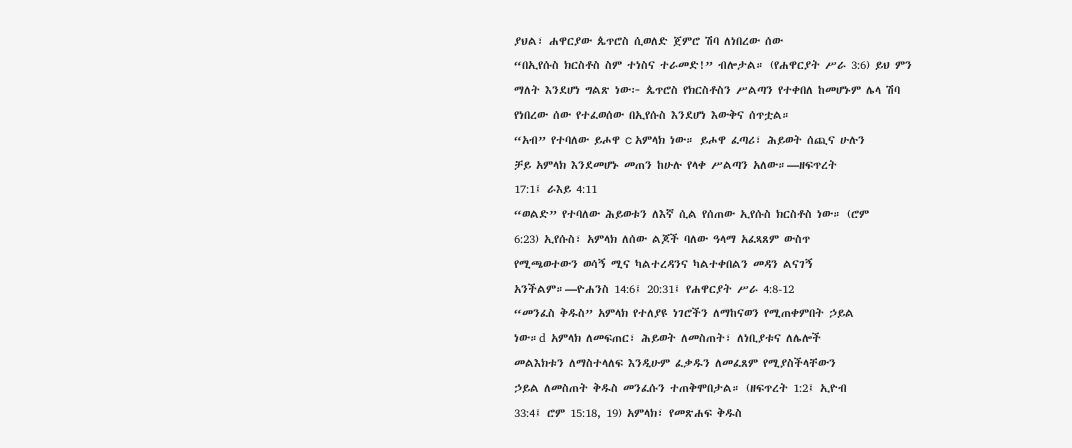ያህል፣ ሐዋርያው ጴጥሮስ ሲወለድ ጀምሮ ሽባ ለነበረው ሰው
“በኢየሱስ ክርስቶስ ስም ተነስና ተራመድ!” ብሎታል። (የሐዋርያት ሥራ 3:6) ይህ ምን
ማለት እንደሆነ ግልጽ ነው፦ ጴጥሮስ የክርስቶስን ሥልጣን የተቀበለ ከመሆኑም ሌላ ሽባ
የነበረው ሰው የተፈወሰው በኢየሱስ እንደሆነ እውቅና ሰጥቷል።
“አብ” የተባለው ይሖዋ c አምላክ ነው። ይሖዋ ፈጣሪ፣ ሕይወት ሰጪና ሁሉን
ቻይ አምላክ እንደመሆኑ መጠን ከሁሉ የላቀ ሥልጣን አለው።—ዘፍጥረት
17:1፤ ራእይ 4:11
“ወልድ” የተባለው ሕይወቱን ለእኛ ሲል የሰጠው ኢየሱስ ክርስቶስ ነው። (ሮም
6:23) ኢየሱስ፣ አምላክ ለሰው ልጆች ባለው ዓላማ አፈጻጸም ውስጥ
የሚጫወተውን ወሳኝ ሚና ካልተረዳንና ካልተቀበልን መዳን ልናገኝ
አንችልም።—ዮሐንስ 14:6፤ 20:31፤ የሐዋርያት ሥራ 4:8-12
“መንፈስ ቅዱስ” አምላክ የተለያዩ ነገሮችን ለማከናወን የሚጠቀምበት ኃይል
ነው።d አምላክ ለመፍጠር፣ ሕይወት ለመስጠት፣ ለነቢያቱና ለሌሎች
መልእክቱን ለማስተላለፍ እንዲሁም ፈቃዱን ለመፈጸም የሚያስችላቸውን
ኃይል ለመስጠት ቅዱስ መንፈሱን ተጠቅሞበታል። (ዘፍጥረት 1:2፤ ኢዮብ
33:4፤ ሮም 15:18, 19) አምላክ፣ የመጽሐፍ ቅዱስ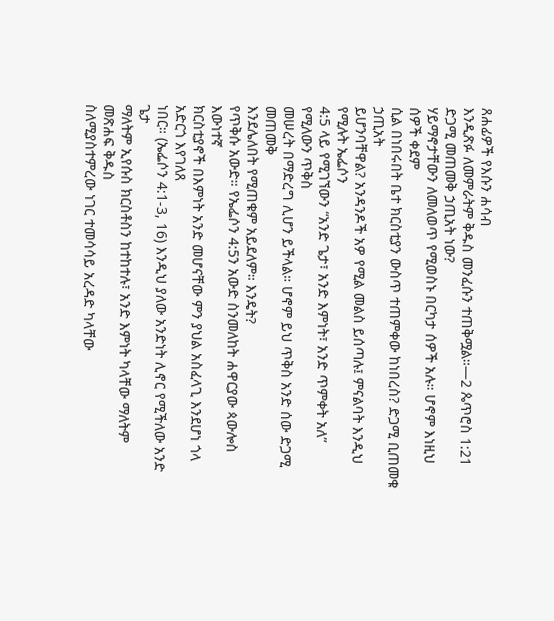ጸሐፊዎች የእሱን ሐሳብ
እንዲጽፉ ለመምራትም ቅዱስ መንፈሱን ተጠቅሟል።—2 ጴጥሮስ 1:21
ድጋሚ መጠመቅ ኃጢአት ነው?
ሃይማኖታቸውን ለመለወጥ የሚወስኑ በርካታ ሰዎች አሉ። ሆኖም እነዚህ ሰዎች ቀደም
ሲል በነበሩበት ቤተ ክርስቲያን ውስጥ ተጠምቀው ከነበረስ? ድጋሚ ቢጠመቁ ኃጢአት
ይሆንባቸዋል? አንዳንዶች አዎ የሚል መልስ ይሰጣሉ፤ ምናልባት እንዲህ የሚሉት ኤፌሶን
4:5 ላይ የሚገኘውን “አንድ ጌታ፣ አንድ እምነት፣ አንድ ጥምቀት አለ” የሚለውን ጥቅስ
መሠረት በማድረግ ሊሆን ይችላል። ሆኖም ይህ ጥቅስ አንድ ሰው ድጋሚ መጠመቅ
እንደሌለበት የሚጠቁም አይደለም። እንዴት?
የጥቅሱ አውድ። የኤፌሶን 4:5ን አውድ ስንመለከት ሐዋርያው ጳውሎስ እውነተኛ
ክርስቲያኖች በእምነት አንድ መሆናቸው ምን ያህል አስፈላጊ እንደሆነ ጎላ አድርጎ እየገለጸ
ነበር። (ኤፌሶን 4:1-3, 16) እንዲህ ያለው አንድነት ሊኖር የሚችለው አንድ ጌታ
ማለትም ኢየሱስ ክርስቶስን ከተከተሉ፣ አንድ እምነት ካላቸው ማለትም መጽሐፍ ቅዱስ
ስለሚያስተምረው ነገር ተመሳሳይ አረዳድ ካላቸው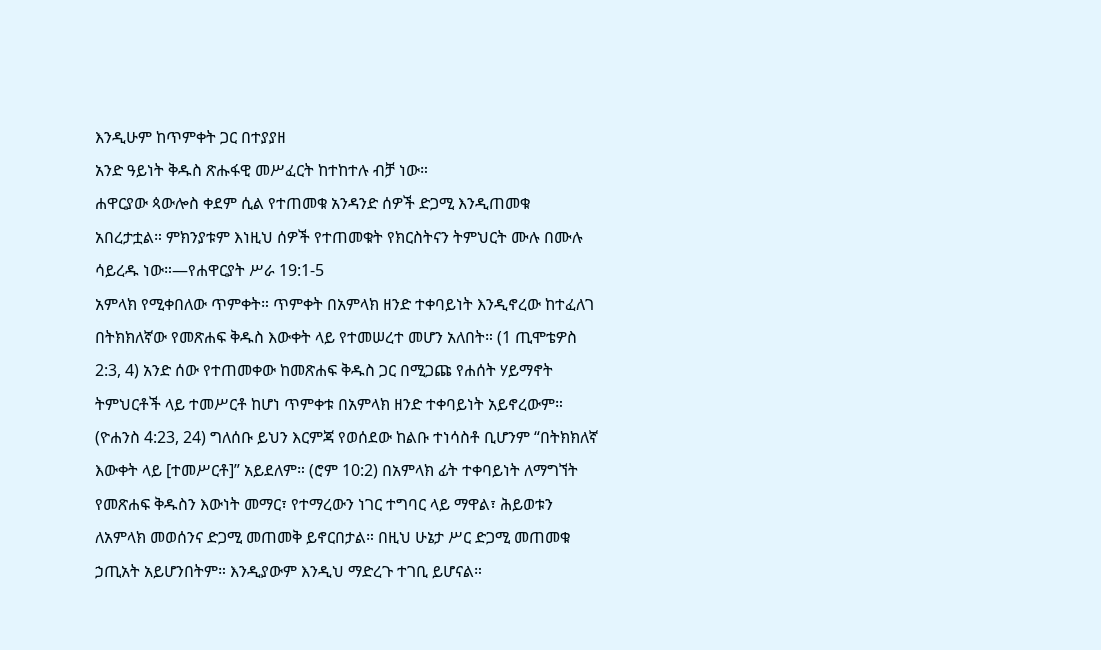እንዲሁም ከጥምቀት ጋር በተያያዘ
አንድ ዓይነት ቅዱስ ጽሑፋዊ መሥፈርት ከተከተሉ ብቻ ነው።
ሐዋርያው ጳውሎስ ቀደም ሲል የተጠመቁ አንዳንድ ሰዎች ድጋሚ እንዲጠመቁ
አበረታቷል። ምክንያቱም እነዚህ ሰዎች የተጠመቁት የክርስትናን ትምህርት ሙሉ በሙሉ
ሳይረዱ ነው።—የሐዋርያት ሥራ 19:1-5
አምላክ የሚቀበለው ጥምቀት። ጥምቀት በአምላክ ዘንድ ተቀባይነት እንዲኖረው ከተፈለገ
በትክክለኛው የመጽሐፍ ቅዱስ እውቀት ላይ የተመሠረተ መሆን አለበት። (1 ጢሞቴዎስ
2:3, 4) አንድ ሰው የተጠመቀው ከመጽሐፍ ቅዱስ ጋር በሚጋጩ የሐሰት ሃይማኖት
ትምህርቶች ላይ ተመሥርቶ ከሆነ ጥምቀቱ በአምላክ ዘንድ ተቀባይነት አይኖረውም።
(ዮሐንስ 4:23, 24) ግለሰቡ ይህን እርምጃ የወሰደው ከልቡ ተነሳስቶ ቢሆንም “በትክክለኛ
እውቀት ላይ [ተመሥርቶ]” አይደለም። (ሮም 10:2) በአምላክ ፊት ተቀባይነት ለማግኘት
የመጽሐፍ ቅዱስን እውነት መማር፣ የተማረውን ነገር ተግባር ላይ ማዋል፣ ሕይወቱን
ለአምላክ መወሰንና ድጋሚ መጠመቅ ይኖርበታል። በዚህ ሁኔታ ሥር ድጋሚ መጠመቁ
ኃጢአት አይሆንበትም። እንዲያውም እንዲህ ማድረጉ ተገቢ ይሆናል።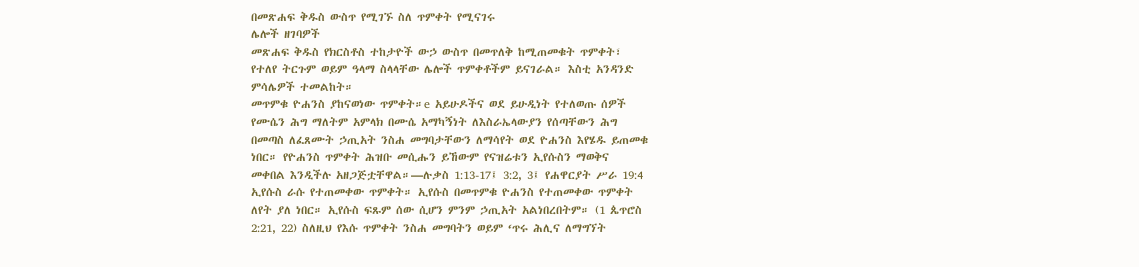በመጽሐፍ ቅዱስ ውስጥ የሚገኙ ስለ ጥምቀት የሚናገሩ
ሌሎች ዘገባዎች
መጽሐፍ ቅዱስ የክርስቶስ ተከታዮች ውኃ ውስጥ በመጥለቅ ከሚጠመቁት ጥምቀት፣
የተለየ ትርጉም ወይም ዓላማ ስላላቸው ሌሎች ጥምቀቶችም ይናገራል። እስቲ አንዳንድ
ምሳሌዎች ተመልከት።
መጥምቁ ዮሐንስ ያከናወነው ጥምቀት።e አይሁዶችና ወደ ይሁዲነት የተለወጡ ሰዎች
የሙሴን ሕግ ማለትም አምላክ በሙሴ አማካኝነት ለእስራኤላውያን የሰጣቸውን ሕግ
በመጣስ ለፈጸሙት ኃጢአት ንስሐ መግባታቸውን ለማሳየት ወደ ዮሐንስ እየሄዱ ይጠመቁ
ነበር። የዮሐንስ ጥምቀት ሕዝቡ መሲሑን ይኸውም የናዝሬቱን ኢየሱስን ማወቅና
መቀበል እንዲችሉ አዘጋጅቷቸዋል።—ሉቃስ 1:13-17፤ 3:2, 3፤ የሐዋርያት ሥራ 19:4
ኢየሱስ ራሱ የተጠመቀው ጥምቀት። ኢየሱስ በመጥምቁ ዮሐንስ የተጠመቀው ጥምቀት
ለየት ያለ ነበር። ኢየሱስ ፍጹም ሰው ሲሆን ምንም ኃጢአት አልነበረበትም። (1 ጴጥሮስ
2:21, 22) ስለዚህ የእሱ ጥምቀት ንስሐ መግባትን ወይም ‘ጥሩ ሕሊና ለማግኘት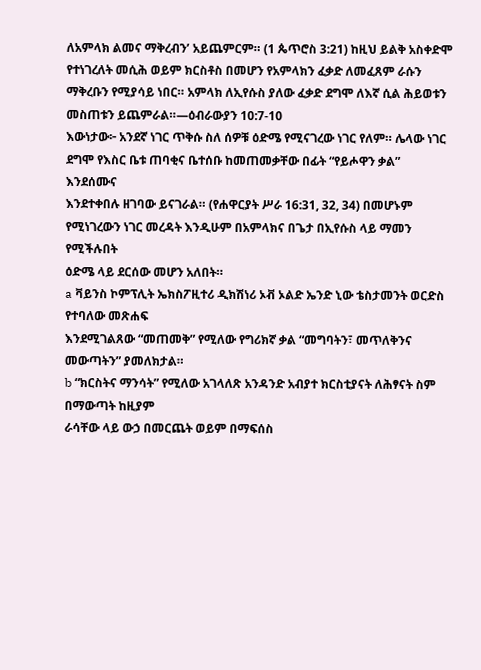ለአምላክ ልመና ማቅረብን’ አይጨምርም። (1 ጴጥሮስ 3:21) ከዚህ ይልቅ አስቀድሞ
የተነገረለት መሲሕ ወይም ክርስቶስ በመሆን የአምላክን ፈቃድ ለመፈጸም ራሱን
ማቅረቡን የሚያሳይ ነበር። አምላክ ለኢየሱስ ያለው ፈቃድ ደግሞ ለእኛ ሲል ሕይወቱን
መስጠቱን ይጨምራል።—ዕብራውያን 10:7-10
እውነታው፦ አንደኛ ነገር ጥቅሱ ስለ ሰዎቹ ዕድሜ የሚናገረው ነገር የለም። ሌላው ነገር
ደግሞ የእስር ቤቱ ጠባቂና ቤተሰቡ ከመጠመቃቸው በፊት “የይሖዋን ቃል” እንደሰሙና
እንደተቀበሉ ዘገባው ይናገራል። (የሐዋርያት ሥራ 16:31, 32, 34) በመሆኑም
የሚነገረውን ነገር መረዳት እንዲሁም በአምላክና በጌታ በኢየሱስ ላይ ማመን የሚችሉበት
ዕድሜ ላይ ደርሰው መሆን አለበት።
a ቫይንስ ኮምፕሊት ኤክስፖዚተሪ ዲክሽነሪ ኦቭ ኦልድ ኤንድ ኒው ቴስታመንት ወርድስ የተባለው መጽሐፍ
እንደሚገልጸው “መጠመቅ” የሚለው የግሪክኛ ቃል “መግባትን፣ መጥለቅንና መውጣትን” ያመለክታል።
b “ክርስትና ማንሳት” የሚለው አገላለጽ አንዳንድ አብያተ ክርስቲያናት ለሕፃናት ስም በማውጣት ከዚያም
ራሳቸው ላይ ውኃ በመርጨት ወይም በማፍሰስ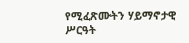የሚፈጽሙትን ሃይማኖታዊ ሥርዓት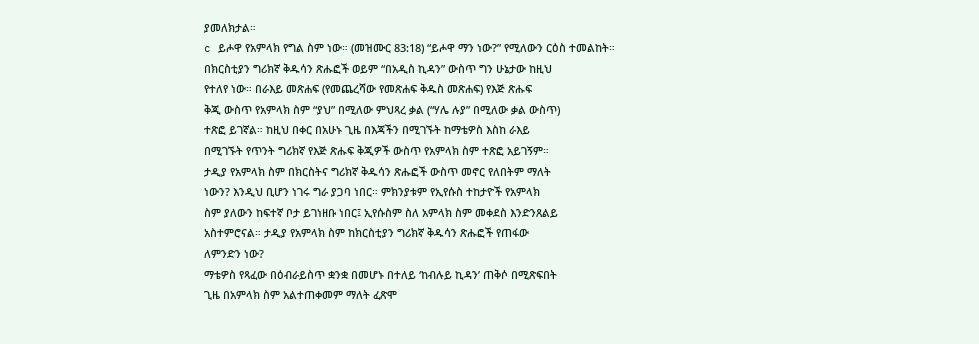ያመለክታል።
c ይሖዋ የአምላክ የግል ስም ነው። (መዝሙር 83:18) “ይሖዋ ማን ነው?” የሚለውን ርዕስ ተመልከት።
በክርስቲያን ግሪክኛ ቅዱሳን ጽሑፎች ወይም “በአዲስ ኪዳን” ውስጥ ግን ሁኔታው ከዚህ
የተለየ ነው። በራእይ መጽሐፍ (የመጨረሻው የመጽሐፍ ቅዱስ መጽሐፍ) የእጅ ጽሑፍ
ቅጂ ውስጥ የአምላክ ስም “ያህ” በሚለው ምህጻረ ቃል (“ሃሌ ሉያ” በሚለው ቃል ውስጥ)
ተጽፎ ይገኛል። ከዚህ በቀር በአሁኑ ጊዜ በእጃችን በሚገኙት ከማቴዎስ እስከ ራእይ
በሚገኙት የጥንት ግሪክኛ የእጅ ጽሑፍ ቅጂዎች ውስጥ የአምላክ ስም ተጽፎ አይገኝም።
ታዲያ የአምላክ ስም በክርስትና ግሪክኛ ቅዱሳን ጽሑፎች ውስጥ መኖር የለበትም ማለት
ነውን? እንዲህ ቢሆን ነገሩ ግራ ያጋባ ነበር። ምክንያቱም የኢየሱስ ተከታዮች የአምላክ
ስም ያለውን ከፍተኛ ቦታ ይገነዘቡ ነበር፤ ኢየሱስም ስለ አምላክ ስም መቀደስ እንድንጸልይ
አስተምሮናል። ታዲያ የአምላክ ስም ከክርስቲያን ግሪክኛ ቅዱሳን ጽሑፎች የጠፋው
ለምንድን ነው?
ማቴዎስ የጻፈው በዕብራይስጥ ቋንቋ በመሆኑ በተለይ ‘ከብሉይ ኪዳን’ ጠቅሶ በሚጽፍበት
ጊዜ በአምላክ ስም አልተጠቀመም ማለት ፈጽሞ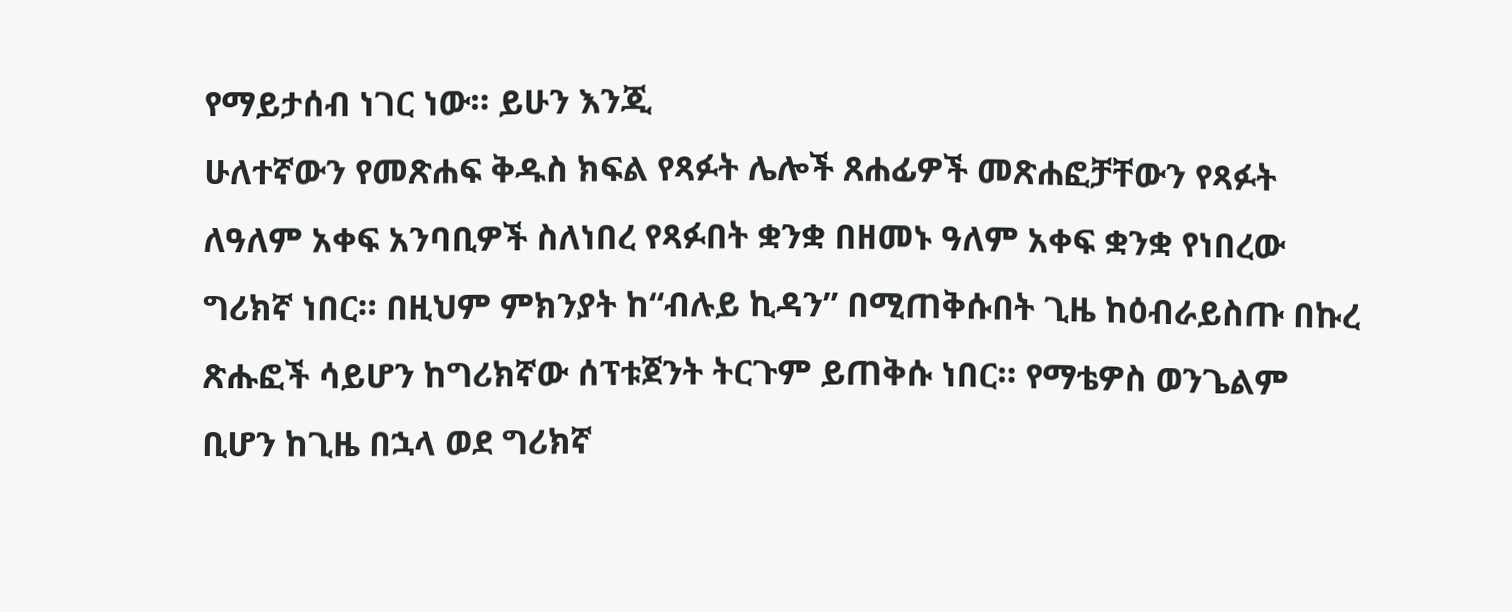የማይታሰብ ነገር ነው። ይሁን እንጂ
ሁለተኛውን የመጽሐፍ ቅዱስ ክፍል የጻፉት ሌሎች ጸሐፊዎች መጽሐፎቻቸውን የጻፉት
ለዓለም አቀፍ አንባቢዎች ስለነበረ የጻፉበት ቋንቋ በዘመኑ ዓለም አቀፍ ቋንቋ የነበረው
ግሪክኛ ነበር። በዚህም ምክንያት ከ“ብሉይ ኪዳን” በሚጠቅሱበት ጊዜ ከዕብራይስጡ በኩረ
ጽሑፎች ሳይሆን ከግሪክኛው ሰፕቱጀንት ትርጉም ይጠቅሱ ነበር። የማቴዎስ ወንጌልም
ቢሆን ከጊዜ በኋላ ወደ ግሪክኛ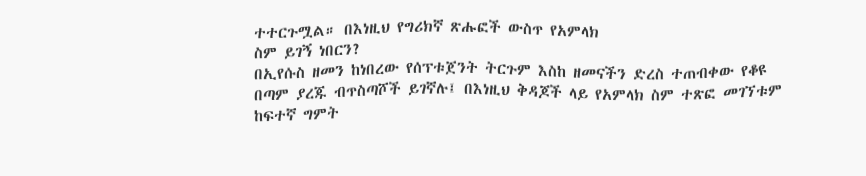ተተርጉሟል። በእነዚህ የግሪክኛ ጽሑፎች ውስጥ የአምላክ
ስም ይገኝ ነበርን?
በኢየሱስ ዘመን ከነበረው የሰፕቱጀንት ትርጉም እስከ ዘመናችን ድረስ ተጠብቀው የቆዩ
በጣም ያረጁ ብጥስጣሾች ይገኛሉ፤ በእነዚህ ቅዳጆች ላይ የአምላክ ስም ተጽፎ መገኘቱም
ከፍተኛ ግምት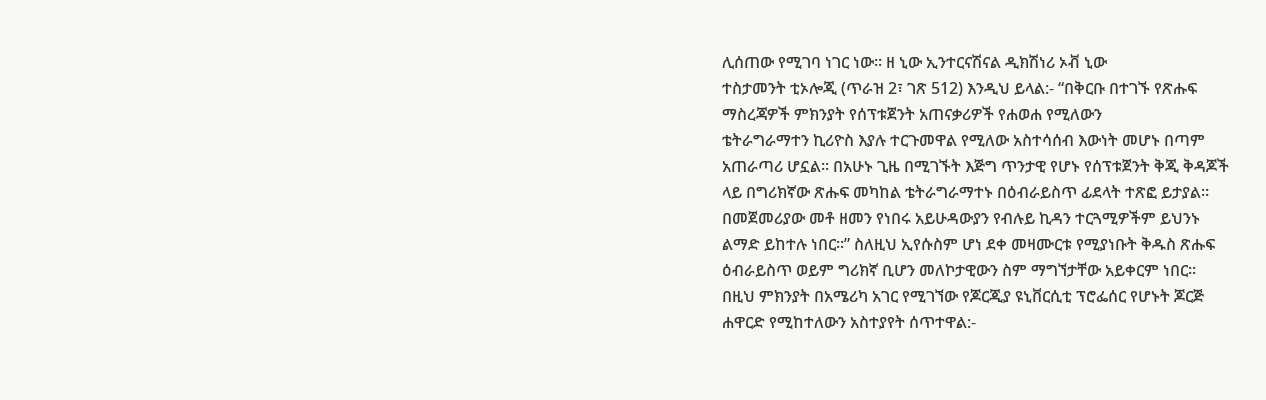ሊሰጠው የሚገባ ነገር ነው። ዘ ኒው ኢንተርናሽናል ዲክሽነሪ ኦቭ ኒው
ተስታመንት ቲኦሎጂ (ጥራዝ 2፣ ገጽ 512) እንዲህ ይላል:- “በቅርቡ በተገኙ የጽሑፍ
ማስረጃዎች ምክንያት የሰፕቱጀንት አጠናቃሪዎች የሐወሐ የሚለውን
ቴትራግራማተን ኪሪዮስ እያሉ ተርጉመዋል የሚለው አስተሳሰብ እውነት መሆኑ በጣም
አጠራጣሪ ሆኗል። በአሁኑ ጊዜ በሚገኙት እጅግ ጥንታዊ የሆኑ የሰፕቱጀንት ቅጂ ቅዳጆች
ላይ በግሪክኛው ጽሑፍ መካከል ቴትራግራማተኑ በዕብራይስጥ ፊደላት ተጽፎ ይታያል።
በመጀመሪያው መቶ ዘመን የነበሩ አይሁዳውያን የብሉይ ኪዳን ተርጓሚዎችም ይህንኑ
ልማድ ይከተሉ ነበር።” ስለዚህ ኢየሱስም ሆነ ደቀ መዛሙርቱ የሚያነቡት ቅዱስ ጽሑፍ
ዕብራይስጥ ወይም ግሪክኛ ቢሆን መለኮታዊውን ስም ማግኘታቸው አይቀርም ነበር።
በዚህ ምክንያት በአሜሪካ አገር የሚገኘው የጆርጂያ ዩኒቨርሲቲ ፕሮፌሰር የሆኑት ጆርጅ
ሐዋርድ የሚከተለውን አስተያየት ሰጥተዋል:-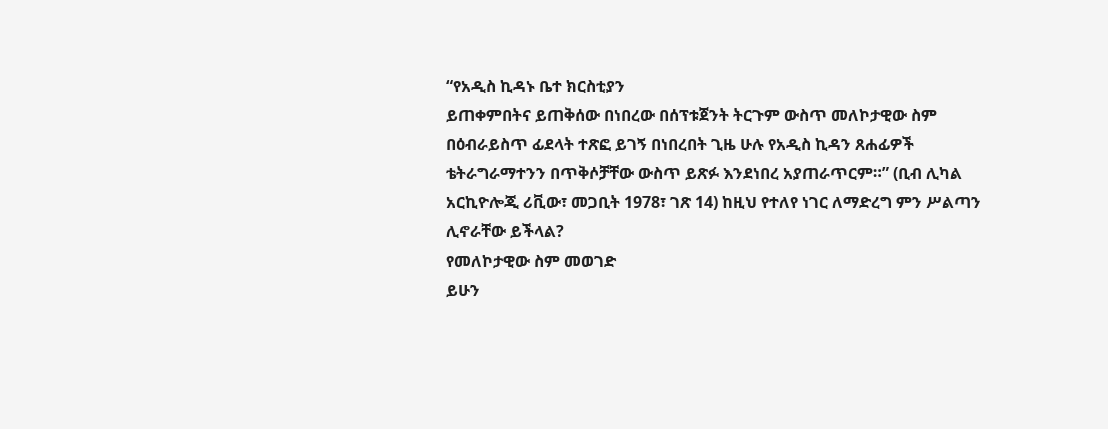“የአዲስ ኪዳኑ ቤተ ክርስቲያን
ይጠቀምበትና ይጠቅሰው በነበረው በሰፕቱጀንት ትርጉም ውስጥ መለኮታዊው ስም
በዕብራይስጥ ፊደላት ተጽፎ ይገኝ በነበረበት ጊዜ ሁሉ የአዲስ ኪዳን ጸሐፊዎች
ቴትራግራማተንን በጥቅሶቻቸው ውስጥ ይጽፉ እንደነበረ አያጠራጥርም።” (ቢብ ሊካል
አርኪዮሎጂ ሪቪው፣ መጋቢት 1978፣ ገጽ 14) ከዚህ የተለየ ነገር ለማድረግ ምን ሥልጣን
ሊኖራቸው ይችላል?
የመለኮታዊው ስም መወገድ
ይሁን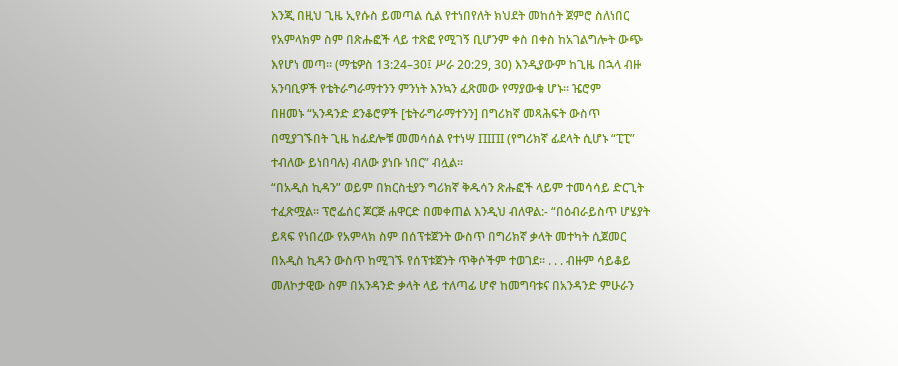እንጂ በዚህ ጊዜ ኢየሱስ ይመጣል ሲል የተነበየለት ክህደት መከሰት ጀምሮ ስለነበር
የአምላክም ስም በጽሑፎች ላይ ተጽፎ የሚገኝ ቢሆንም ቀስ በቀስ ከአገልግሎት ውጭ
እየሆነ መጣ። (ማቴዎስ 13:24–30፤ ሥራ 20:29, 30) እንዲያውም ከጊዜ በኋላ ብዙ
አንባቢዎች የቴትራግራማተንን ምንነት እንኳን ፈጽመው የማያውቁ ሆኑ። ዤሮም
በዘመኑ “አንዳንድ ደንቆሮዎች [ቴትራግራማተንን] በግሪክኛ መጻሕፍት ውስጥ
በሚያገኙበት ጊዜ ከፊደሎቹ መመሳሰል የተነሣ ΠΙΠΙ (የግሪክኛ ፊደላት ሲሆኑ “ፒፒ”
ተብለው ይነበባሉ) ብለው ያነቡ ነበር” ብሏል።
“በአዲስ ኪዳን” ወይም በክርስቲያን ግሪክኛ ቅዱሳን ጽሑፎች ላይም ተመሳሳይ ድርጊት
ተፈጽሟል። ፕሮፌሰር ጆርጅ ሐዋርድ በመቀጠል እንዲህ ብለዋል:- “በዕብራይስጥ ሆሄያት
ይጻፍ የነበረው የአምላክ ስም በሰፕቱጀንት ውስጥ በግሪክኛ ቃላት መተካት ሲጀመር
በአዲስ ኪዳን ውስጥ ከሚገኙ የሰፕቱጀንት ጥቅሶችም ተወገደ። . . . ብዙም ሳይቆይ
መለኮታዊው ስም በአንዳንድ ቃላት ላይ ተለጣፊ ሆኖ ከመግባቱና በአንዳንድ ምሁራን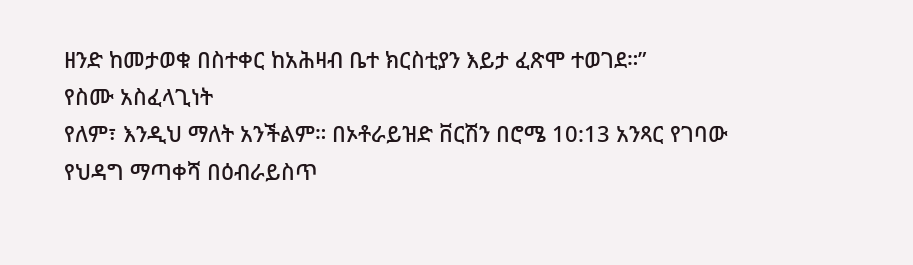ዘንድ ከመታወቁ በስተቀር ከአሕዛብ ቤተ ክርስቲያን እይታ ፈጽሞ ተወገደ።”
የስሙ አስፈላጊነት
የለም፣ እንዲህ ማለት አንችልም። በኦቶራይዝድ ቨርሽን በሮሜ 10:13 አንጻር የገባው
የህዳግ ማጣቀሻ በዕብራይስጥ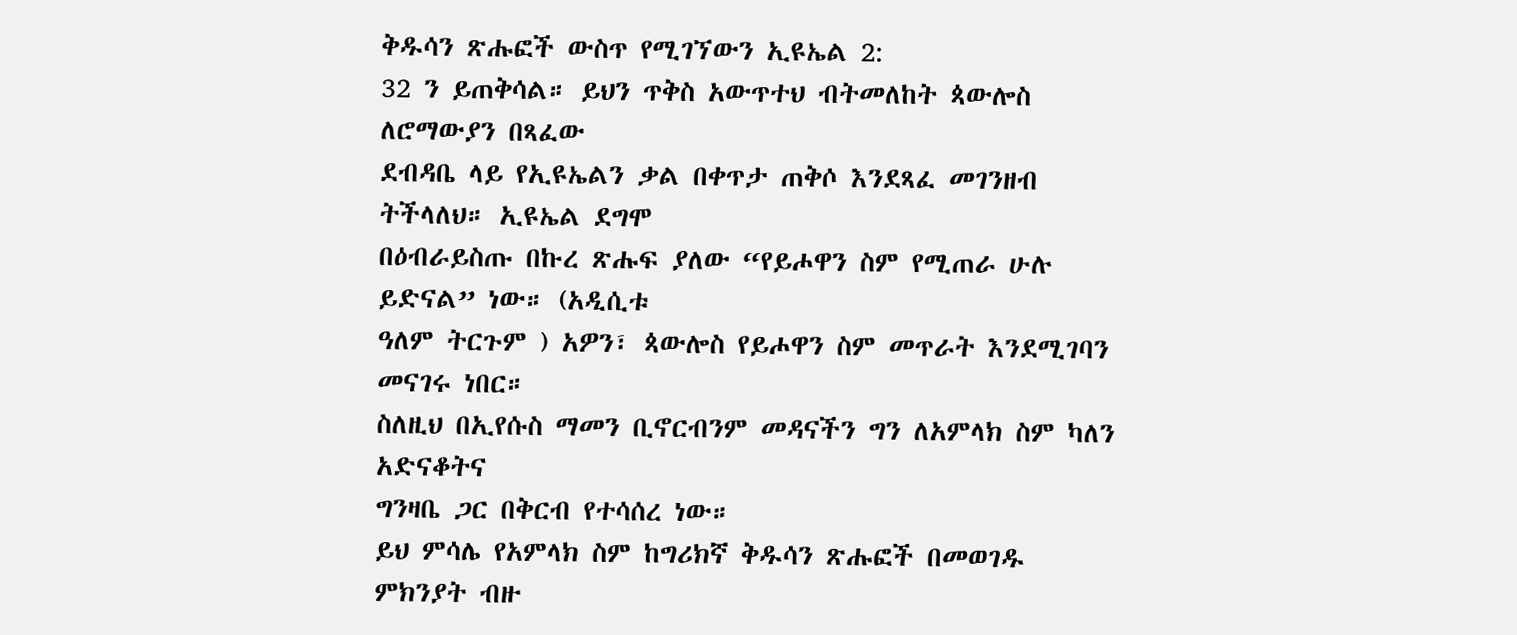ቅዱሳን ጽሑፎች ውስጥ የሚገኘውን ኢዩኤል 2:
32 ን ይጠቅሳል። ይህን ጥቅስ አውጥተህ ብትመለከት ጳውሎስ ለሮማውያን በጻፈው
ደብዳቤ ላይ የኢዩኤልን ቃል በቀጥታ ጠቅሶ እንደጻፈ መገንዘብ ትችላለህ። ኢዩኤል ደግሞ
በዕብራይስጡ በኩረ ጽሑፍ ያለው “የይሖዋን ስም የሚጠራ ሁሉ ይድናል” ነው። (አዲሲቱ
ዓለም ትርጉም ) አዎን፣ ጳውሎስ የይሖዋን ስም መጥራት እንደሚገባን መናገሩ ነበር።
ስለዚህ በኢየሱስ ማመን ቢኖርብንም መዳናችን ግን ለአምላክ ስም ካለን አድናቆትና
ግንዛቤ ጋር በቅርብ የተሳሰረ ነው።
ይህ ምሳሌ የአምላክ ስም ከግሪክኛ ቅዱሳን ጽሑፎች በመወገዱ ምክንያት ብዙ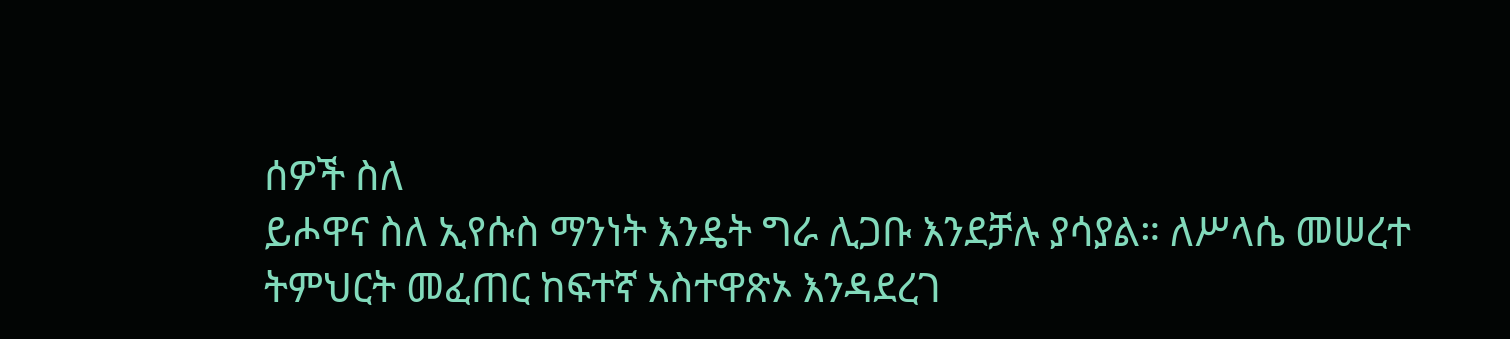ሰዎች ስለ
ይሖዋና ስለ ኢየሱስ ማንነት እንዴት ግራ ሊጋቡ እንደቻሉ ያሳያል። ለሥላሴ መሠረተ
ትምህርት መፈጠር ከፍተኛ አስተዋጽኦ እንዳደረገ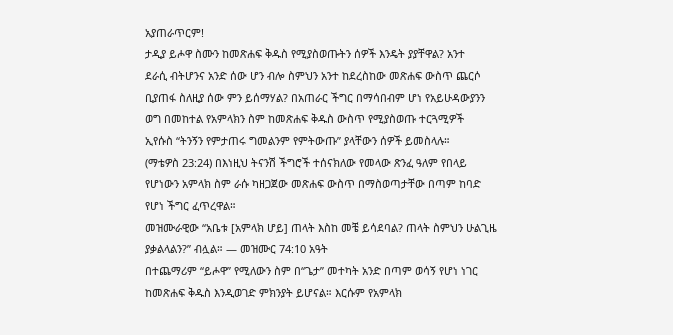አያጠራጥርም!
ታዲያ ይሖዋ ስሙን ከመጽሐፍ ቅዱስ የሚያስወጡትን ሰዎች እንዴት ያያቸዋል? አንተ
ደራሲ ብትሆንና አንድ ሰው ሆን ብሎ ስምህን አንተ ከደረስከው መጽሐፍ ውስጥ ጨርሶ
ቢያጠፋ ስለዚያ ሰው ምን ይሰማሃል? በአጠራር ችግር በማሳበብም ሆነ የአይሁዳውያንን
ወግ በመከተል የአምላክን ስም ከመጽሐፍ ቅዱስ ውስጥ የሚያስወጡ ተርጓሚዎች
ኢየሱስ “ትንኝን የምታጠሩ ግመልንም የምትውጡ” ያላቸውን ሰዎች ይመስላሉ።
(ማቴዎስ 23:24) በእነዚህ ትናንሽ ችግሮች ተሰናክለው የመላው ጽንፈ ዓለም የበላይ
የሆነውን አምላክ ስም ራሱ ካዘጋጀው መጽሐፍ ውስጥ በማስወጣታቸው በጣም ከባድ
የሆነ ችግር ፈጥረዋል።
መዝሙራዊው “አቤቱ [አምላክ ሆይ] ጠላት እስከ መቼ ይሳደባል? ጠላት ስምህን ሁልጊዜ
ያቃልላልን?” ብሏል። — መዝሙር 74:10 አዓት
በተጨማሪም “ይሖዋ” የሚለውን ስም በ“ጌታ” መተካት አንድ በጣም ወሳኝ የሆነ ነገር
ከመጽሐፍ ቅዱስ እንዲወገድ ምክንያት ይሆናል። እርሱም የአምላክ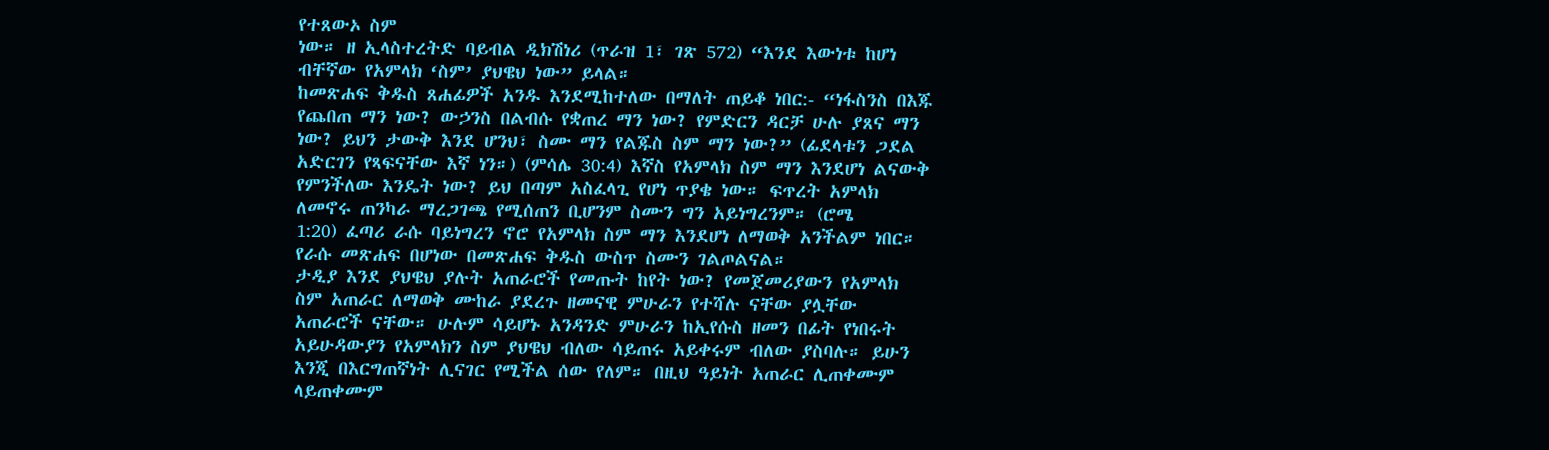የተጸውኦ ስም
ነው። ዘ ኢላስተረትድ ባይብል ዲክሽነሪ (ጥራዝ 1፣ ገጽ 572) “እንደ እውነቱ ከሆነ
ብቸኛው የአምላክ ‘ስም’ ያህዌህ ነው” ይላል።
ከመጽሐፍ ቅዱስ ጸሐፊዎች አንዱ እንደሚከተለው በማለት ጠይቆ ነበር:- “ነፋስንስ በእጁ
የጨበጠ ማን ነው? ውኃንስ በልብሱ የቋጠረ ማን ነው? የምድርን ዳርቻ ሁሉ ያጸና ማን
ነው? ይህን ታውቅ እንደ ሆንህ፣ ስሙ ማን የልጁስ ስም ማን ነው?” (ፊደላቱን ጋደል
አድርገን የጻፍናቸው እኛ ነን።) (ምሳሌ 30:4) እኛስ የአምላክ ስም ማን እንደሆነ ልናውቅ
የምንችለው እንዴት ነው? ይህ በጣም አስፈላጊ የሆነ ጥያቄ ነው። ፍጥረት አምላክ
ለመኖሩ ጠንካራ ማረጋገጫ የሚሰጠን ቢሆንም ስሙን ግን አይነግረንም። (ሮሜ
1:20) ፈጣሪ ራሱ ባይነግረን ኖሮ የአምላክ ስም ማን እንደሆነ ለማወቅ አንችልም ነበር።
የራሱ መጽሐፍ በሆነው በመጽሐፍ ቅዱስ ውስጥ ስሙን ገልጦልናል።
ታዲያ እንደ ያህዌህ ያሉት አጠራሮች የመጡት ከየት ነው? የመጀመሪያውን የአምላክ
ስም አጠራር ለማወቅ ሙከራ ያደረጉ ዘመናዊ ምሁራን የተሻሉ ናቸው ያሏቸው
አጠራሮች ናቸው። ሁሉም ሳይሆኑ አንዳንድ ምሁራን ከኢየሱስ ዘመን በፊት የነበሩት
አይሁዳውያን የአምላክን ስም ያህዌህ ብለው ሳይጠሩ አይቀሩም ብለው ያስባሉ። ይሁን
እንጂ በእርግጠኛነት ሊናገር የሚችል ሰው የለም። በዚህ ዓይነት አጠራር ሊጠቀሙም
ላይጠቀሙም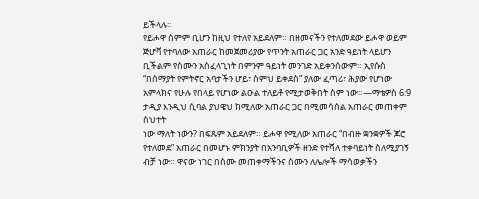ይችላሉ።
የይሖዋ ስምም ቢሆን ከዚህ የተለየ አይደለም። በዘመናችን የተለመደው ይሖዋ ወይም
ጅሆቫ የተባለው አጠራር ከመጀመሪያው የጥንት አጠራር ጋር አንድ ዓይነት ላይሆን
ቢችልም የስሙን አስፈላጊነት በምንም ዓይነት መንገድ አይቀንሰውም። ኢየሱስ
“በሰማያት የምትኖር አባታችን ሆይ፣ ስምህ ይቀደስ” ያለው ፈጣሪ፣ ሕያው የሆነው
አምላክና የሁሉ የበላይ የሆነው ልዑል ተለይቶ የሚታወቅበት ስም ነው።—ማቴዎስ 6:9
ታዲያ እንዲህ ሲባል ያህዌህ ከሚለው አጠራር ጋር በሚመሳሰል አጠራር መጠቀም ስህተት
ነው ማለት ነውን? በፍጹም አይደለም። ይሖዋ የሚለው አጠራር “በብዙ ቋንቋዎች ጆሮ
የተለመደ” አጠራር በመሆኑ ምክንያት በአንባቢዎች ዘንድ የተሻለ ተቀባይነት ስለሚያገኝ
ብቻ ነው። ዋናው ነገር በስሙ መጠቀማችንና ስሙን ለሌሎች ማሳወቃችን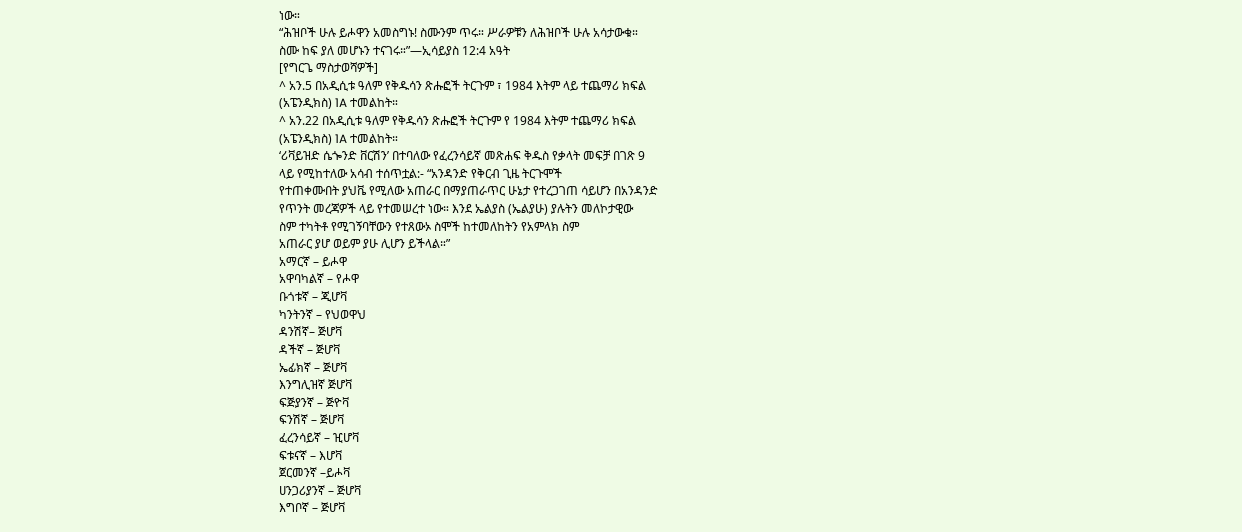ነው።
“ሕዝቦች ሁሉ ይሖዋን አመስግኑ! ስሙንም ጥሩ። ሥራዎቹን ለሕዝቦች ሁሉ አሳታውቁ።
ስሙ ከፍ ያለ መሆኑን ተናገሩ።”—ኢሳይያስ 12:4 አዓት
[የግርጌ ማስታወሻዎች]
^ አን.5 በአዲሲቱ ዓለም የቅዱሳን ጽሑፎች ትርጉም ፣ 1984 እትም ላይ ተጨማሪ ክፍል
(አፔንዲክስ) 1A ተመልከት።
^ አን.22 በአዲሲቱ ዓለም የቅዱሳን ጽሑፎች ትርጉም የ 1984 እትም ተጨማሪ ክፍል
(አፔንዲክስ) 1A ተመልከት።
‘ሪቫይዝድ ሴጐንድ ቨርሽን’ በተባለው የፈረንሳይኛ መጽሐፍ ቅዱስ የቃላት መፍቻ በገጽ 9
ላይ የሚከተለው አሳብ ተሰጥቷል:- “አንዳንድ የቅርብ ጊዜ ትርጉሞች
የተጠቀሙበት ያህቬ የሚለው አጠራር በማያጠራጥር ሁኔታ የተረጋገጠ ሳይሆን በአንዳንድ
የጥንት መረጃዎች ላይ የተመሠረተ ነው። እንደ ኤልያስ (ኤልያሁ) ያሉትን መለኮታዊው
ስም ተካትቶ የሚገኝባቸውን የተጸውኦ ስሞች ከተመለከትን የአምላክ ስም
አጠራር ያሆ ወይም ያሁ ሊሆን ይችላል።”
አማርኛ – ይሖዋ
አዋባካልኛ – የሖዋ
ቡጎቱኛ – ጂሆቫ
ካንትንኛ – የህወዋህ
ዳንሽኛ– ጅሆቫ
ዳችኛ – ጅሆቫ
ኤፊክኛ – ጅሆቫ
እንግሊዝኛ ጅሆቫ
ፍጅያንኛ – ጅዮቫ
ፍንሽኛ – ጅሆቫ
ፈረንሳይኛ – ዢሆቫ
ፍቱናኛ – እሆቫ
ጀርመንኛ –ይሖቫ
ሀንጋሪያንኛ – ጅሆቫ
እግቦኛ – ጅሆቫ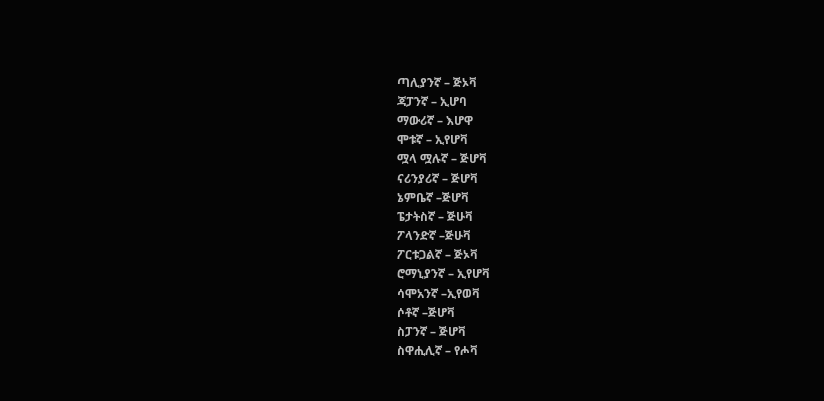ጣሊያንኛ – ጅኦቫ
ጃፓንኛ – ኢሆባ
ማውሪኛ – እሆዋ
ሞቱኛ – ኢየሆቫ
ሟላ ሟሉኛ – ጅሆቫ
ናሪንያሪኛ – ጅሆቫ
ኔምቤኛ –ጅሆቫ
ፔታትስኛ – ጅሁቫ
ፖላንድኛ –ጅሁቫ
ፖርቱጋልኛ – ጅኦቫ
ሮማኒያንኛ – ኢየሆቫ
ሳሞአንኛ –ኢየወቫ
ሶቶኛ –ጅሆቫ
ስፓንኛ – ጅሆቫ
ስዋሒሊኛ – የሖቫ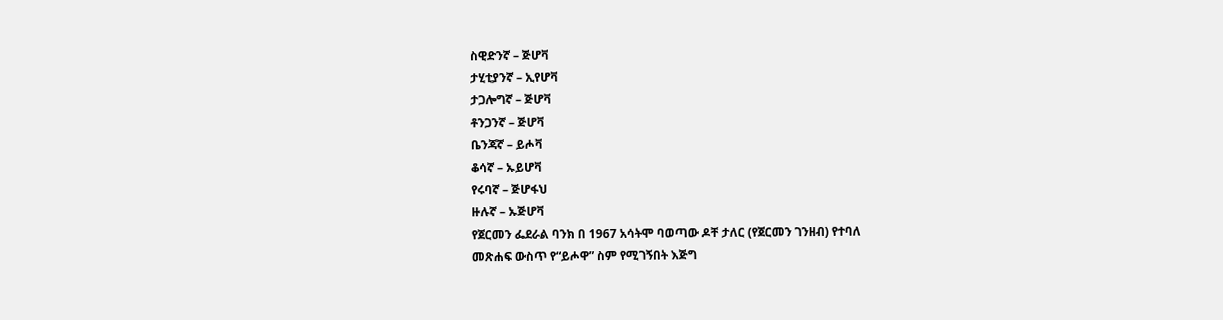ስዊድንኛ – ጅሆቫ
ታሂቲያንኛ – ኢየሆቫ
ታጋሎግኛ – ጅሆቫ
ቶንጋንኛ – ጅሆቫ
ቤንጃኛ – ይሖቫ
ቆሳኛ – ኡይሆቫ
የሩባኛ – ጅሆፋህ
ዙሉኛ – ኡጅሆቫ
የጀርመን ፌደራል ባንክ በ 1967 አሳትሞ ባወጣው ዶቸ ታለር (የጀርመን ገንዘብ) የተባለ
መጽሐፍ ውስጥ የ“ይሖዋ” ስም የሚገኝበት እጅግ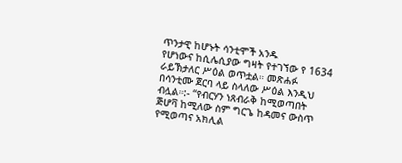ጥንታዊ ከሆኑት ሳንቲሞች አንዱ
የሆነውና ከሲሌሲያው ግዛት የተገኘው የ 1634 ራይኽታለር ሥዕል ወጥቷል። መጽሐፉ
በሳንቲሙ ጀርባ ላይ ስላለው ሥዕል እንዲህ ብሏል።:- “የብርሃን ነጸብራቅ ከሚወጣበት
ጅሆቫ ከሚለው ስም ግርጌ ከዳመና ውስጥ የሚወጣና አክሊል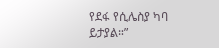የደፋ የሲሌስያ ካባ
ይታያል።”